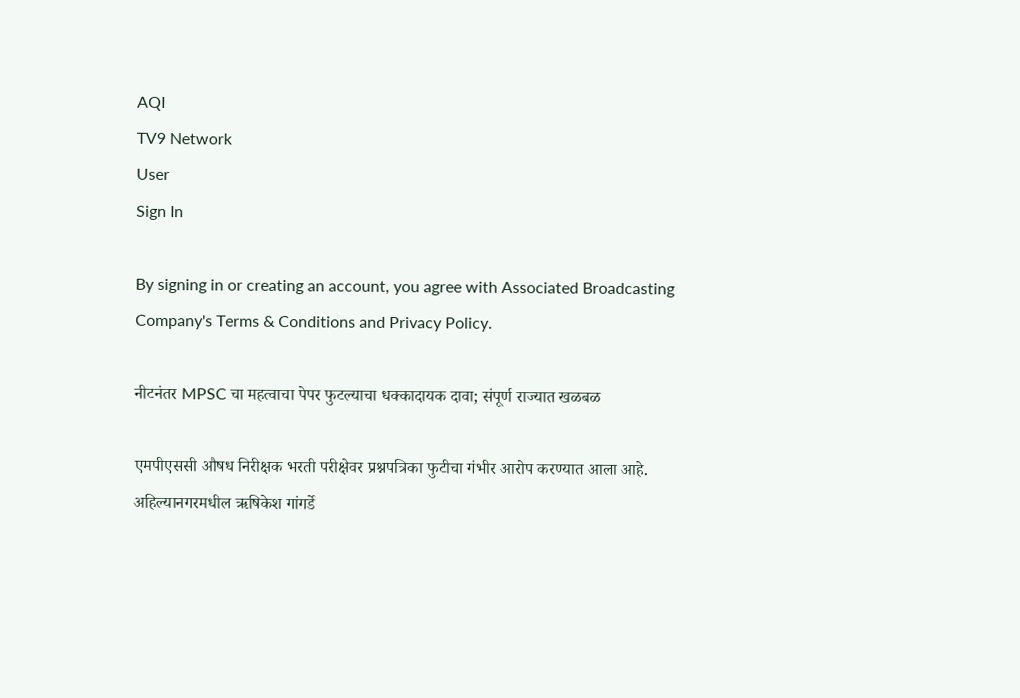AQI
TV9 Network
User
Sign In

By signing in or creating an account, you agree with Associated Broadcasting Company's Terms & Conditions and Privacy Policy.

नीटनंतर MPSC चा महत्वाचा पेपर फुटल्याचा धक्कादायक दावा; संपूर्ण राज्यात खळबळ

एमपीएससी औषध निरीक्षक भरती परीक्षेवर प्रश्नपत्रिका फुटीचा गंभीर आरोप करण्यात आला आहे. अहिल्यानगरमधील ऋषिकेश गांगर्डे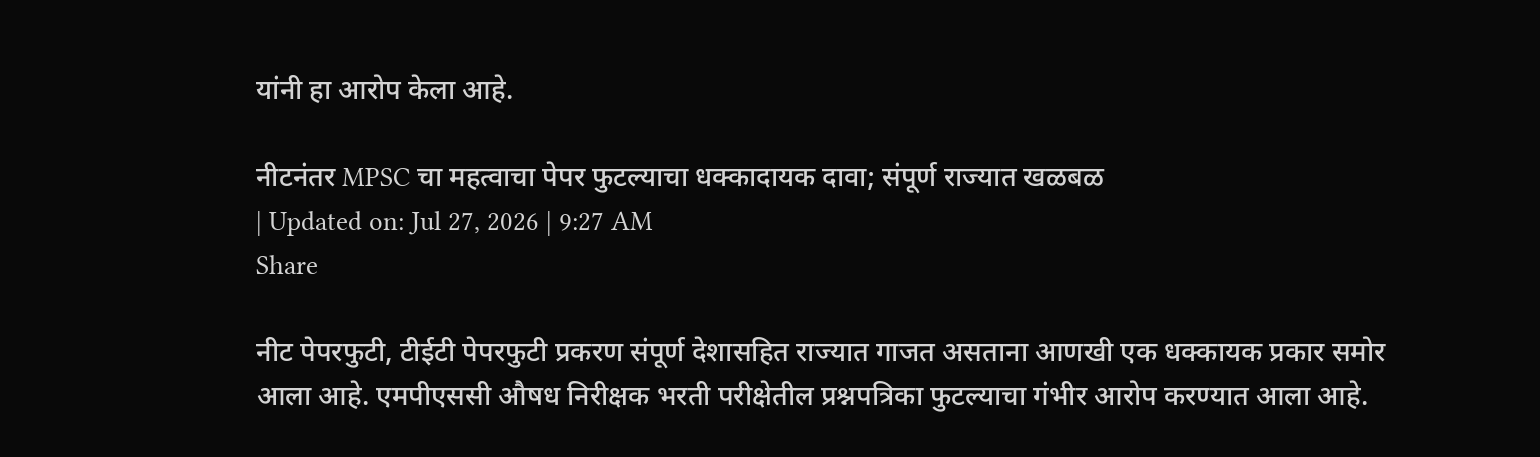यांनी हा आरोप केला आहे.

नीटनंतर MPSC चा महत्वाचा पेपर फुटल्याचा धक्कादायक दावा; संपूर्ण राज्यात खळबळ
| Updated on: Jul 27, 2026 | 9:27 AM
Share

नीट पेपरफुटी, टीईटी पेपरफुटी प्रकरण संपूर्ण देशासहित राज्यात गाजत असताना आणखी एक धक्कायक प्रकार समोर आला आहे. एमपीएससी औषध निरीक्षक भरती परीक्षेतील प्रश्नपत्रिका फुटल्याचा गंभीर आरोप करण्यात आला आहे.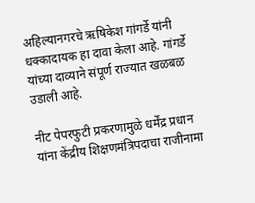अहिल्यानगरचे ऋषिकेश गांगर्डे यांनी धक्कादायक हा दावा केला आहे. गांगर्डे यांच्या दाव्याने संपूर्ण राज्यात खळबळ उडाली आहे.

नीट पेपरफुटी प्रकरणामुळे धर्मेंद्र प्रधान यांना केंद्रीय शिक्षणमंत्रिपदाचा राजीनामा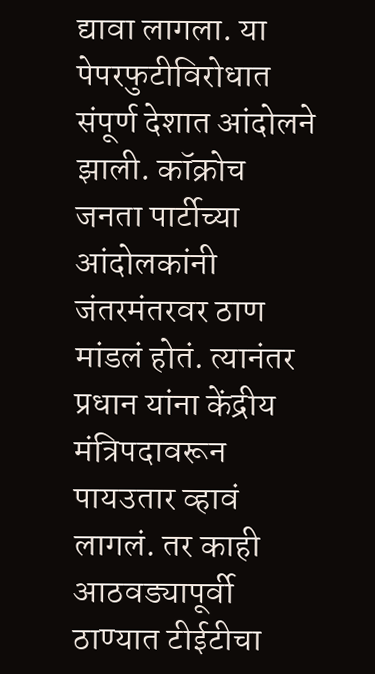द्यावा लागला. या पेपरफुटीविरोधात संपूर्ण देशात आंदोलने झाली. कॉक्रोच जनता पार्टीच्या आंदोलकांनी जंतरमंतरवर ठाण मांडलं होतं. त्यानंतर प्रधान यांना केंद्रीय मंत्रिपदावरून पायउतार व्हावं लागलं. तर काही आठवड्यापूर्वी ठाण्यात टीईटीचा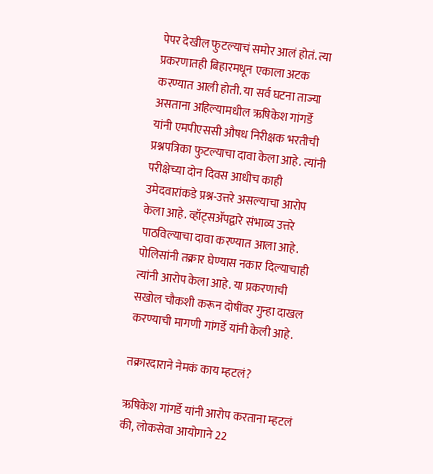पेपर देखील फुटल्याचं समोर आलं होतं. त्या प्रकरणातही बिहारमधून एकाला अटक करण्यात आली होती. या सर्व घटना ताज्या असताना अहिल्यामधील ऋषिकेश गांगर्डे यांनी एमपीएससी औषध निरीक्षक भरतीची प्रश्नपत्रिका फुटल्याचा दावा केला आहे. त्यांनी परीक्षेच्या दोन दिवस आधीच काही उमेदवारांकडे प्रश्न-उत्तरे असल्याचा आरोप केला आहे. व्हॉट्सॲपद्वारे संभाव्य उत्तरे पाठविल्याचा दावा करण्यात आला आहे. पोलिसांनी तक्रार घेण्यास नकार दिल्याचाही त्यांनी आरोप केला आहे. या प्रकरणाची सखोल चौकशी करून दोषींवर गुन्हा दाखल करण्याची मागणी गांगर्डे यांनी केली आहे.

तक्रारदाराने नेमकं काय म्हटलं?

ऋषिकेश गांगर्डे यांनी आरोप करताना म्हटलं की, लोकसेवा आयोगाने 22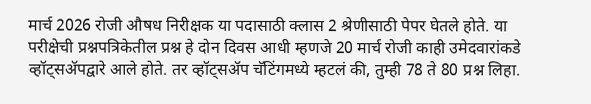मार्च 2026 रोजी औषध निरीक्षक या पदासाठी क्लास 2 श्रेणीसाठी पेपर घेतले होते. या परीक्षेची प्रश्नपत्रिकेतील प्रश्न हे दोन दिवस आधी म्हणजे 20 मार्च रोजी काही उमेदवारांकडे व्हॉट्सॲपद्वारे आले होते. तर व्हॉट्सॲप चॅटिंगमध्ये म्हटलं की, तुम्ही 78 ते 80 प्रश्न लिहा.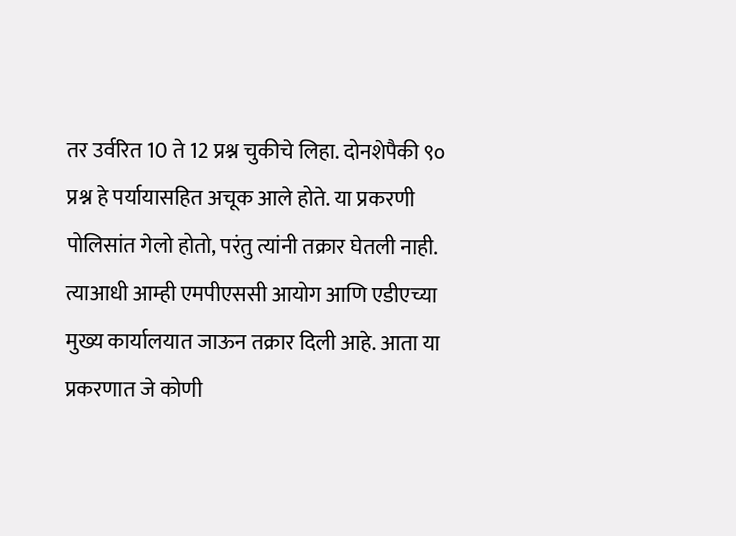तर उर्वरित 10 ते 12 प्रश्न चुकीचे लिहा. दोनशेपैकी ९० प्रश्न हे पर्यायासहित अचूक आले होते. या प्रकरणी पोलिसांत गेलो होतो, परंतु त्यांनी तक्रार घेतली नाही. त्याआधी आम्ही एमपीएससी आयोग आणि एडीएच्या मुख्य कार्यालयात जाऊन तक्रार दिली आहे. आता या प्रकरणात जे कोणी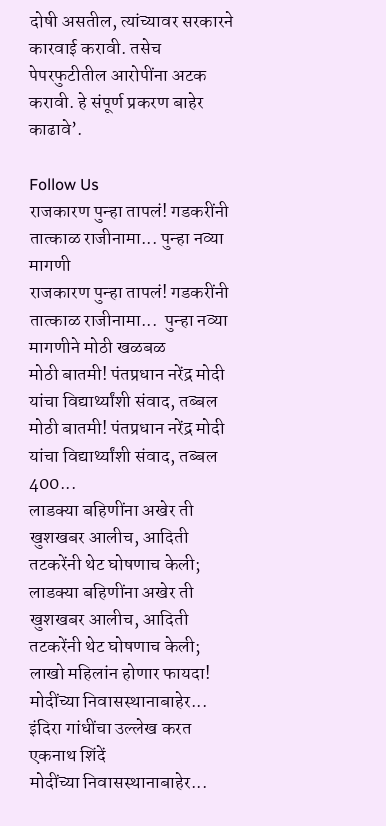दोषी असतील, त्यांच्यावर सरकारने कारवाई करावी. तसेच पेपरफुटीतील आरोपींना अटक करावी. हे संपूर्ण प्रकरण बाहेर काढावे’.

Follow Us
राजकारण पुन्हा तापलं! गडकरींनी तात्काळ राजीनामा... पुन्हा नव्या मागणी
राजकारण पुन्हा तापलं! गडकरींनी तात्काळ राजीनामा...  पुन्हा नव्या मागणीने मोठी खळबळ
मोठी बातमी! पंतप्रधान नरेंद्र मोदी यांचा विद्यार्थ्यांशी संवाद, तब्बल
मोठी बातमी! पंतप्रधान नरेंद्र मोदी यांचा विद्यार्थ्यांशी संवाद, तब्बल 400...
लाडक्या बहिणींना अखेर ती खुशखबर आलीच, आदिती तटकरेंनी थेट घोषणाच केली;
लाडक्या बहिणींना अखेर ती खुशखबर आलीच, आदिती तटकरेंनी थेट घोषणाच केली; लाखो महिलांन होणार फायदा!
मोदींच्या निवासस्थानाबाहेर... इंदिरा गांधींचा उल्लेख करत एकनाथ शिंदें
मोदींच्या निवासस्थानाबाहेर...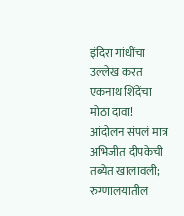इंदिरा गांधींचा उल्लेख करत एकनाथ शिंदेंचा मोठा दावा!
आंदोलन संपलं मात्र अभिजीत दीपकेची तब्येत खालावली; रुग्णालयातील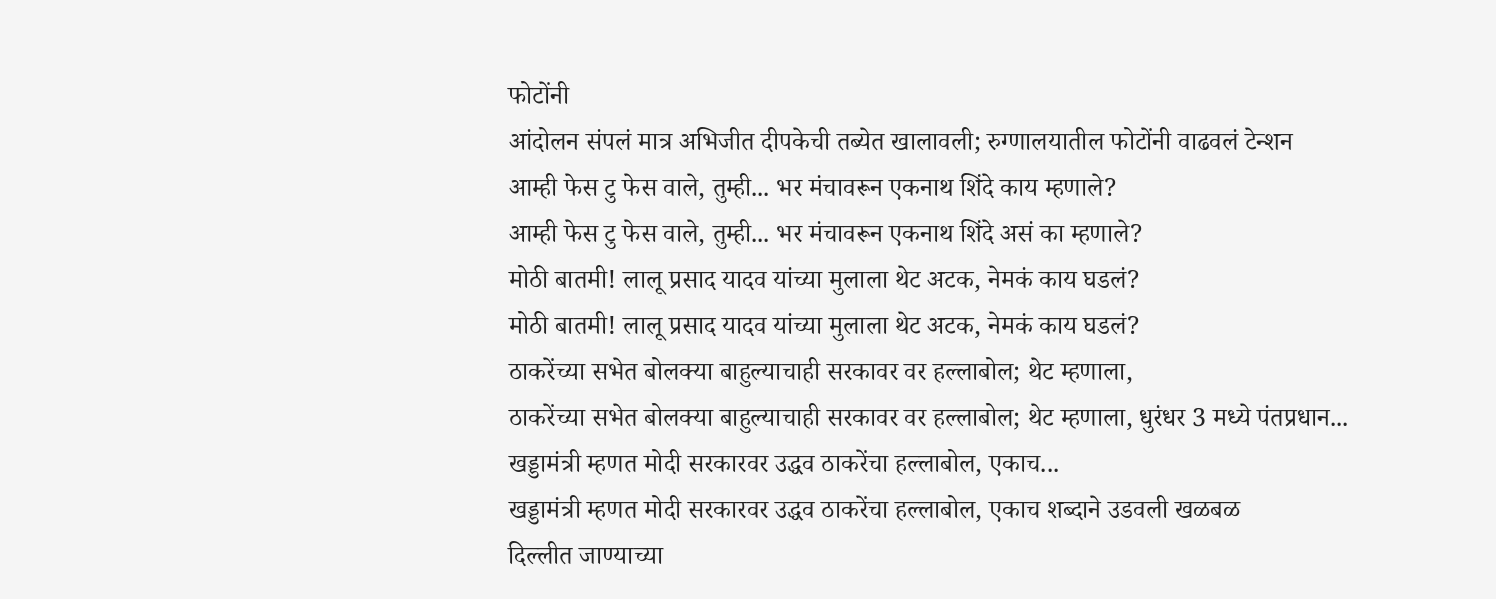फोटोंनी
आंदोलन संपलं मात्र अभिजीत दीपकेची तब्येत खालावली; रुग्णालयातील फोटोंनी वाढवलं टेन्शन
आम्ही फेस टु फेस वाले, तुम्ही... भर मंचावरून एकनाथ शिंदे काय म्हणाले?
आम्ही फेस टु फेस वाले, तुम्ही... भर मंचावरून एकनाथ शिंदे असं का म्हणाले?
मोठी बातमी! लालू प्रसाद यादव यांच्या मुलाला थेट अटक, नेमकं काय घडलं?
मोठी बातमी! लालू प्रसाद यादव यांच्या मुलाला थेट अटक, नेमकं काय घडलं?
ठाकरेंच्या सभेत बोलक्या बाहुल्याचाही सरकावर वर हल्लाबोल; थेट म्हणाला,
ठाकरेंच्या सभेत बोलक्या बाहुल्याचाही सरकावर वर हल्लाबोल; थेट म्हणाला, धुरंधर 3 मध्ये पंतप्रधान...
खड्डामंत्री म्हणत मोदी सरकारवर उद्धव ठाकरेंचा हल्लाबोल, एकाच...
खड्डामंत्री म्हणत मोदी सरकारवर उद्धव ठाकरेंचा हल्लाबोल, एकाच शब्दाने उडवली खळबळ
दिल्लीत जाण्याच्या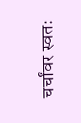चर्चांवर स्वतः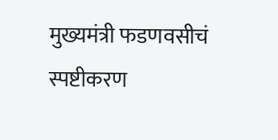मुख्यमंत्री फडणवसीचं स्पष्टीकरण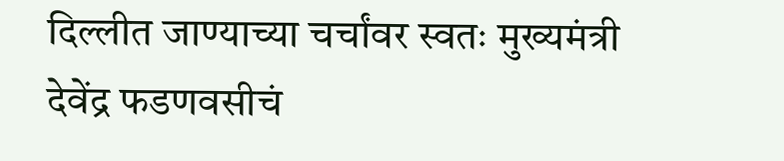दिल्लीत जाण्याच्या चर्चांवर स्वतः मुख्यमंत्री देवेंद्र फडणवसीचं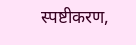स्पष्टीकरण,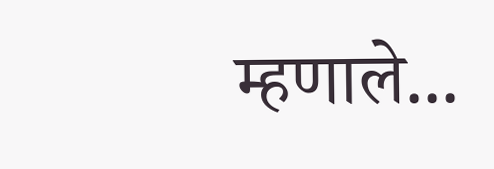म्हणाले...